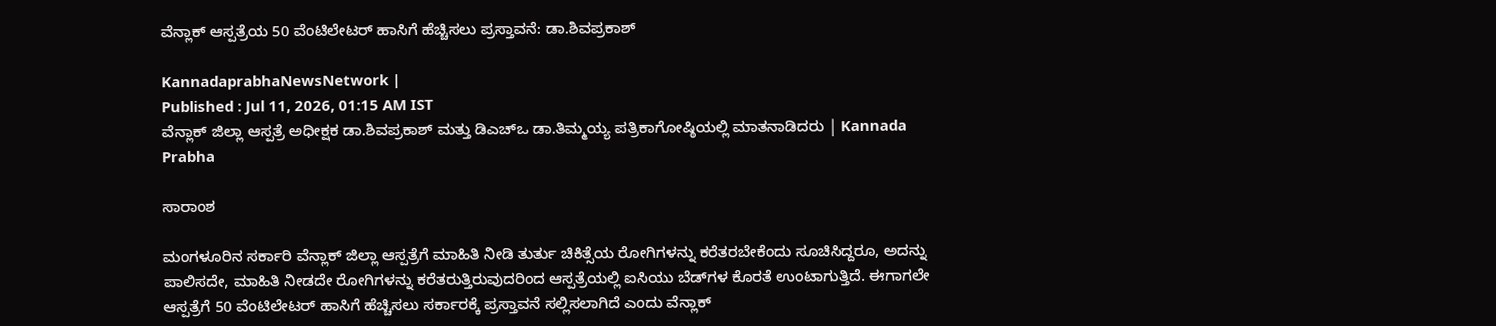ವೆನ್ಲಾಕ್‌ ಆಸ್ಪತ್ರೆಯ 50 ವೆಂಟಿಲೇಟರ್‌ ಹಾಸಿಗೆ ಹೆಚ್ಚಿಸಲು ಪ್ರಸ್ತಾವನೆ: ಡಾ.ಶಿವಪ್ರಕಾಶ್‌

KannadaprabhaNewsNetwork |
Published : Jul 11, 2026, 01:15 AM IST
ವೆನ್ಲಾಕ್‌ ಜಿಲ್ಲಾ ಆಸ್ಪತ್ರೆ ಅಧೀಕ್ಷಕ ಡಾ.ಶಿವಪ್ರಕಾಶ್‌ ಮತ್ತು ಡಿಎಚ್‌ಒ ಡಾ.ತಿಮ್ಮಯ್ಯ ಪತ್ರಿಕಾಗೋಷ್ಠಿಯಲ್ಲಿ ಮಾತನಾಡಿದರು | Kannada Prabha

ಸಾರಾಂಶ

ಮಂಗಳೂರಿನ ಸರ್ಕಾರಿ ವೆನ್ಲಾಕ್‌ ಜಿಲ್ಲಾ ಆಸ್ಪತ್ರೆಗೆ ಮಾಹಿತಿ ನೀಡಿ ತುರ್ತು ಚಿಕಿತ್ಸೆಯ ರೋಗಿಗಳನ್ನು ಕರೆತರಬೇಕೆಂದು ಸೂಚಿಸಿದ್ದರೂ, ಅದನ್ನು ಪಾಲಿಸದೇ, ಮಾಹಿತಿ ನೀಡದೇ ರೋಗಿಗಳನ್ನು ಕರೆತರುತ್ತಿರುವುದರಿಂದ ಆಸ್ಪತ್ರೆಯಲ್ಲಿ ಐಸಿಯು ಬೆಡ್‌ಗಳ ಕೊರತೆ ಉಂಟಾಗುತ್ತಿದೆ. ಈಗಾಗಲೇ ಆಸ್ಪತ್ರೆಗೆ 50 ವೆಂಟಿಲೇಟರ್‌ ಹಾಸಿಗೆ ಹೆಚ್ಚಿಸಲು ಸರ್ಕಾರಕ್ಕೆ ಪ್ರಸ್ತಾವನೆ ಸಲ್ಲಿಸಲಾಗಿದೆ ಎಂದು ವೆನ್ಲಾಕ್‌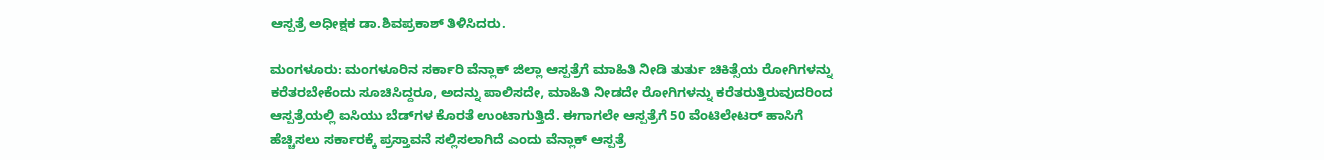ಆಸ್ಪತ್ರೆ ಅಧೀಕ್ಷಕ ಡಾ.ಶಿವಪ್ರಕಾಶ್‌ ತಿಳಿಸಿದರು.

ಮಂಗಳೂರು: ಮಂಗಳೂರಿನ ಸರ್ಕಾರಿ ವೆನ್ಲಾಕ್‌ ಜಿಲ್ಲಾ ಆಸ್ಪತ್ರೆಗೆ ಮಾಹಿತಿ ನೀಡಿ ತುರ್ತು ಚಿಕಿತ್ಸೆಯ ರೋಗಿಗಳನ್ನು ಕರೆತರಬೇಕೆಂದು ಸೂಚಿಸಿದ್ದರೂ, ಅದನ್ನು ಪಾಲಿಸದೇ, ಮಾಹಿತಿ ನೀಡದೇ ರೋಗಿಗಳನ್ನು ಕರೆತರುತ್ತಿರುವುದರಿಂದ ಆಸ್ಪತ್ರೆಯಲ್ಲಿ ಐಸಿಯು ಬೆಡ್‌ಗಳ ಕೊರತೆ ಉಂಟಾಗುತ್ತಿದೆ. ಈಗಾಗಲೇ ಆಸ್ಪತ್ರೆಗೆ 50 ವೆಂಟಿಲೇಟರ್‌ ಹಾಸಿಗೆ ಹೆಚ್ಚಿಸಲು ಸರ್ಕಾರಕ್ಕೆ ಪ್ರಸ್ತಾವನೆ ಸಲ್ಲಿಸಲಾಗಿದೆ ಎಂದು ವೆನ್ಲಾಕ್‌ ಆಸ್ಪತ್ರೆ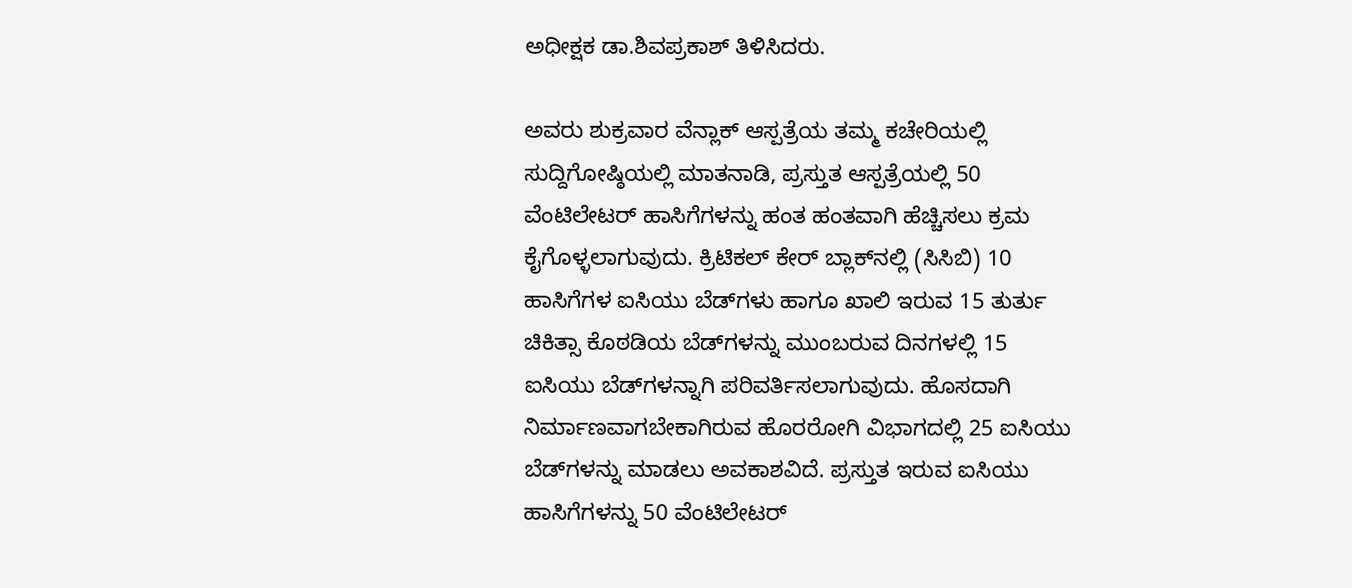ಅಧೀಕ್ಷಕ ಡಾ.ಶಿವಪ್ರಕಾಶ್‌ ತಿಳಿಸಿದರು.

ಅವರು ಶುಕ್ರವಾರ ವೆನ್ಲಾಕ್‌ ಆಸ್ಪತ್ರೆಯ ತಮ್ಮ ಕಚೇರಿಯಲ್ಲಿ ಸುದ್ದಿಗೋಷ್ಠಿಯಲ್ಲಿ ಮಾತನಾಡಿ, ಪ್ರಸ್ತುತ ಆಸ್ಪತ್ರೆಯಲ್ಲಿ 50 ವೆಂಟಿಲೇಟರ್‌ ಹಾಸಿಗೆಗಳನ್ನು ಹಂತ ಹಂತವಾಗಿ ಹೆಚ್ಚಿಸಲು ಕ್ರಮ ಕೈಗೊಳ್ಳಲಾಗುವುದು. ಕ್ರಿಟಿಕಲ್‌ ಕೇರ್‌ ಬ್ಲಾಕ್‌ನಲ್ಲಿ (ಸಿಸಿಬಿ) 10 ಹಾಸಿಗೆಗಳ ಐಸಿಯು ಬೆಡ್‌ಗಳು ಹಾಗೂ ಖಾಲಿ ಇರುವ 15 ತುರ್ತು ಚಿಕಿತ್ಸಾ ಕೊಠಡಿಯ ಬೆಡ್‌ಗಳನ್ನು ಮುಂಬರುವ ದಿನಗಳಲ್ಲಿ 15 ಐಸಿಯು ಬೆಡ್‌ಗಳನ್ನಾಗಿ ಪರಿವರ್ತಿಸಲಾಗುವುದು. ಹೊಸದಾಗಿ ನಿರ್ಮಾಣವಾಗಬೇಕಾಗಿರುವ ಹೊರರೋಗಿ ವಿಭಾಗದಲ್ಲಿ 25 ಐಸಿಯು ಬೆಡ್‌ಗಳನ್ನು ಮಾಡಲು ಅವಕಾಶವಿದೆ. ಪ್ರಸ್ತುತ ಇರುವ ಐಸಿಯು ಹಾಸಿಗೆಗಳನ್ನು 50 ವೆಂಟಿಲೇಟರ್‌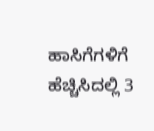ಹಾಸಿಗೆಗಳಿಗೆ ಹೆಚ್ಚಿಸಿದಲ್ಲಿ 3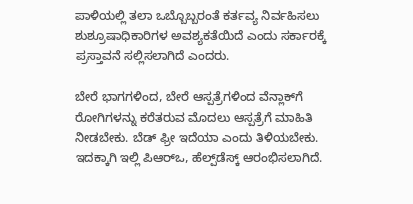ಪಾಳಿಯಲ್ಲಿ ತಲಾ ಒಬ್ಬೊಬ್ಬರಂತೆ ಕರ್ತವ್ಯ ನಿರ್ವಹಿಸಲು ಶುಶ್ರೂಷಾಧಿಕಾರಿಗಳ ಅವಶ್ಯಕತೆಯಿದೆ ಎಂದು ಸರ್ಕಾರಕ್ಕೆ ಪ್ರಸ್ತಾವನೆ ಸಲ್ಲಿಸಲಾಗಿದೆ ಎಂದರು.

ಬೇರೆ ಭಾಗಗಳಿಂದ, ಬೇರೆ ಆಸ್ಪತ್ರೆಗಳಿಂದ ವೆನ್ಲಾಕ್‌ಗೆ ರೋಗಿಗಳನ್ನು ಕರೆತರುವ ಮೊದಲು ಆಸ್ಪತ್ರೆಗೆ ಮಾಹಿತಿ ನೀಡಬೇಕು. ಬೆಡ್‌ ಫ್ರೀ ಇದೆಯಾ ಎಂದು ತಿಳಿಯಬೇಕು. ಇದಕ್ಕಾಗಿ ಇಲ್ಲಿ ಪಿಆರ್‌ಒ, ಹೆಲ್ಪ್‌ಡೆಸ್ಕ್‌ ಆರಂಭಿಸಲಾಗಿದೆ.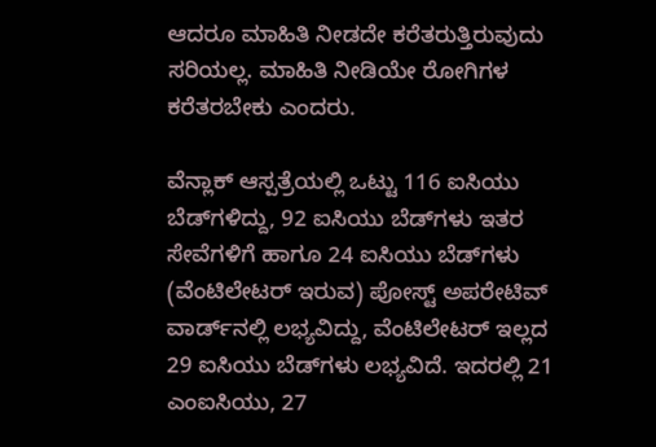ಆದರೂ ಮಾಹಿತಿ ನೀಡದೇ ಕರೆತರುತ್ತಿರುವುದು ಸರಿಯಲ್ಲ. ಮಾಹಿತಿ ನೀಡಿಯೇ ರೋಗಿಗಳ ಕರೆತರಬೇಕು ಎಂದರು.

ವೆನ್ಲಾಕ್‌ ಆಸ್ಪತ್ರೆಯಲ್ಲಿ ಒಟ್ಟು 116 ಐಸಿಯು ಬೆಡ್‌ಗಳಿದ್ದು, 92 ಐಸಿಯು ಬೆಡ್‌ಗಳು ಇತರ ಸೇವೆಗಳಿಗೆ ಹಾಗೂ 24 ಐಸಿಯು ಬೆಡ್‌ಗಳು (ವೆಂಟಿಲೇಟರ್‌ ಇರುವ) ಪೋಸ್ಟ್‌ ಅಪರೇಟಿವ್‌ ವಾರ್ಡ್‌ನಲ್ಲಿ ಲಭ್ಯವಿದ್ದು, ವೆಂಟಿಲೇಟರ್‌ ಇಲ್ಲದ 29 ಐಸಿಯು ಬೆಡ್‌ಗಳು ಲಭ್ಯವಿದೆ. ಇದರಲ್ಲಿ 21 ಎಂಐಸಿಯು, 27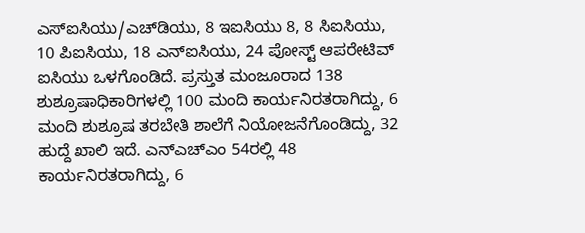ಎಸ್‌ಐಸಿಯು/ಎಚ್‌ಡಿಯು, 8 ಇಐಸಿಯು 8, 8 ಸಿಐಸಿಯು, 10 ಪಿಐಸಿಯು, 18 ಎನ್‌ಐಸಿಯು, 24 ಪೋಸ್ಟ್‌ ಆಪರೇಟಿವ್‌ ಐಸಿಯು ಒಳಗೊಂಡಿದೆ. ಪ್ರಸ್ತುತ ಮಂಜೂರಾದ 138 ಶುಶ್ರೂಷಾಧಿಕಾರಿಗಳಲ್ಲಿ 100 ಮಂದಿ ಕಾರ್ಯನಿರತರಾಗಿದ್ದು, 6 ಮಂದಿ ಶುಶ್ರೂಷ ತರಬೇತಿ ಶಾಲೆಗೆ ನಿಯೋಜನೆಗೊಂಡಿದ್ದು, 32 ಹುದ್ದೆ ಖಾಲಿ ಇದೆ. ಎನ್‌ಎಚ್‌ಎಂ 54ರಲ್ಲಿ 48 ಕಾರ್ಯನಿರತರಾಗಿದ್ದು, 6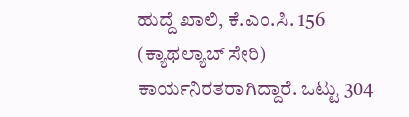ಹುದ್ದೆ ಖಾಲಿ, ಕೆ.ಎಂ.ಸಿ. 156 (ಕ್ಯಾಥಲ್ಯಾಬ್‌ ಸೇರಿ) ಕಾರ್ಯನಿರತರಾಗಿದ್ದಾರೆ. ಒಟ್ಟು 304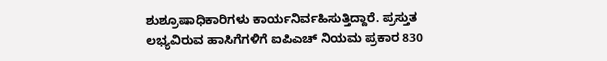ಶುಶ್ರೂಷಾಧಿಕಾರಿಗಳು ಕಾರ್ಯನಿರ್ವಹಿಸುತ್ತಿದ್ದಾರೆ. ಪ್ರಸ್ತುತ ಲಭ್ಯವಿರುವ ಹಾಸಿಗೆಗಳಿಗೆ ಐಪಿಎಚ್‌ ನಿಯಮ ಪ್ರಕಾರ 830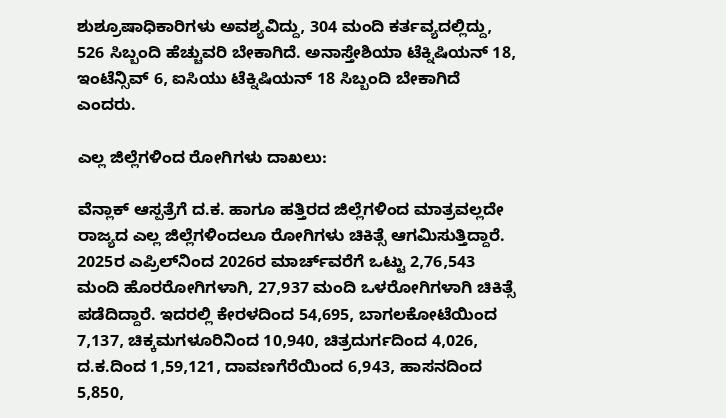ಶುಶ್ರೂಷಾಧಿಕಾರಿಗಳು ಅವಶ್ಯವಿದ್ದು, 304 ಮಂದಿ ಕರ್ತವ್ಯದಲ್ಲಿದ್ದು, 526 ಸಿಬ್ಬಂದಿ ಹೆಚ್ಚುವರಿ ಬೇಕಾಗಿದೆ. ಅನಾಸ್ತೇಶಿಯಾ ಟೆಕ್ನಿಷಿಯನ್‌ 18, ಇಂಟೆನ್ಸಿವ್‌ 6, ಐಸಿಯು ಟೆಕ್ನಿಷಿಯನ್‌ 18 ಸಿಬ್ಬಂದಿ ಬೇಕಾಗಿದೆ ಎಂದರು.

ಎಲ್ಲ ಜಿಲ್ಲೆಗಳಿಂದ ರೋಗಿಗಳು ದಾಖಲು:

ವೆನ್ಲಾಕ್‌ ಆಸ್ಪತ್ರೆಗೆ ದ.ಕ. ಹಾಗೂ ಹತ್ತಿರದ ಜಿಲ್ಲೆಗಳಿಂದ ಮಾತ್ರವಲ್ಲದೇ ರಾಜ್ಯದ ಎಲ್ಲ ಜಿಲ್ಲೆಗಳಿಂದಲೂ ರೋಗಿಗಳು ಚಿಕಿತ್ಸೆ ಆಗಮಿಸುತ್ತಿದ್ದಾರೆ. 2025ರ ಎಪ್ರಿಲ್‌ನಿಂದ 2026ರ ಮಾರ್ಚ್‌ವರೆಗೆ ಒಟ್ಟು 2,76,543 ಮಂದಿ ಹೊರರೋಗಿಗಳಾಗಿ, 27,937 ಮಂದಿ ಒಳರೋಗಿಗಳಾಗಿ ಚಿಕಿತ್ಸೆ ಪಡೆದಿದ್ದಾರೆ. ಇದರಲ್ಲಿ ಕೇರಳದಿಂದ 54,695, ಬಾಗಲಕೋಟೆಯಿಂದ 7,137, ಚಿಕ್ಕಮಗಳೂರಿನಿಂದ 10,940, ಚಿತ್ರದುರ್ಗದಿಂದ 4,026, ದ.ಕ.ದಿಂದ 1,59,121, ದಾವಣಗೆರೆಯಿಂದ 6,943, ಹಾಸನದಿಂದ 5,850,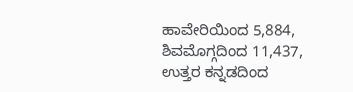ಹಾವೇರಿಯಿಂದ 5,884, ಶಿವಮೊಗ್ಗದಿಂದ 11,437, ಉತ್ತರ ಕನ್ನಡದಿಂದ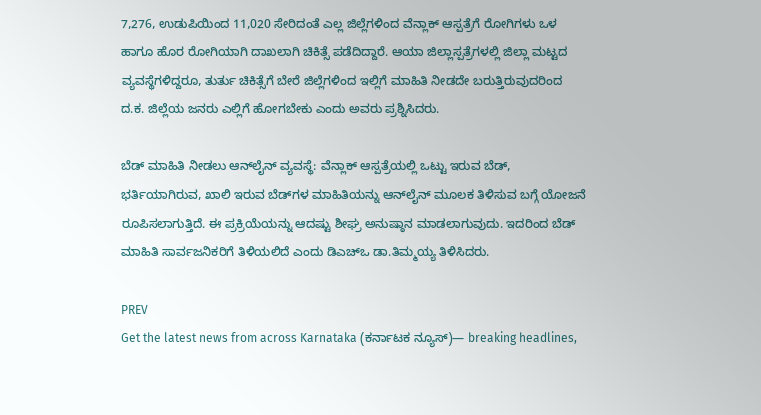7,276, ಉಡುಪಿಯಿಂದ 11,020 ಸೇರಿದಂತೆ ಎಲ್ಲ ಜಿಲ್ಲೆಗಳಿಂದ ವೆನ್ಲಾಕ್‌ ಆಸ್ಪತ್ರೆಗೆ ರೋಗಿಗಳು ಒಳ ಹಾಗೂ ಹೊರ ರೋಗಿಯಾಗಿ ದಾಖಲಾಗಿ ಚಿಕಿತ್ಸೆ ಪಡೆದಿದ್ದಾರೆ. ಆಯಾ ಜಿಲ್ಲಾಸ್ಪತ್ರೆಗಳಲ್ಲಿ ಜಿಲ್ಲಾ ಮಟ್ಟದ ವ್ಯವಸ್ಥೆಗಳಿದ್ದರೂ, ತುರ್ತು ಚಿಕಿತ್ಸೆಗೆ ಬೇರೆ ಜಿಲ್ಲೆಗಳಿಂದ ಇಲ್ಲಿಗೆ ಮಾಹಿತಿ ನೀಡದೇ ಬರುತ್ತಿರುವುದರಿಂದ ದ.ಕ. ಜಿಲ್ಲೆಯ ಜನರು ಎಲ್ಲಿಗೆ ಹೋಗಬೇಕು ಎಂದು ಅವರು ಪ್ರಶ್ನಿಸಿದರು.

ಬೆಡ್‌ ಮಾಹಿತಿ ನೀಡಲು ಆನ್‌ಲೈನ್‌ ವ್ಯವಸ್ಥೆ: ವೆನ್ಲಾಕ್‌ ಆಸ್ಪತ್ರೆಯಲ್ಲಿ ಒಟ್ಟು ಇರುವ ಬೆಡ್‌, ಭರ್ತಿಯಾಗಿರುವ, ಖಾಲಿ ಇರುವ ಬೆಡ್‌ಗಳ ಮಾಹಿತಿಯನ್ನು ಆನ್‌ಲೈನ್‌ ಮೂಲಕ ತಿಳಿಸುವ ಬಗ್ಗೆ ಯೋಜನೆ ರೂಪಿಸಲಾಗುತ್ತಿದೆ. ಈ ಪ್ರಕ್ರಿಯೆಯನ್ನು ಆದಷ್ಟು ಶೀಘ್ರ ಅನುಷ್ಠಾನ ಮಾಡಲಾಗುವುದು. ಇದರಿಂದ ಬೆಡ್‌ ಮಾಹಿತಿ ಸಾರ್ವಜನಿಕರಿಗೆ ತಿಳಿಯಲಿದೆ ಎಂದು ಡಿಎಚ್‌ಒ ಡಾ.ತಿಮ್ಮಯ್ಯ ತಿಳಿಸಿದರು.

PREV
Get the latest news from across Karnataka (ಕರ್ನಾಟಕ ನ್ಯೂಸ್)— breaking headlines,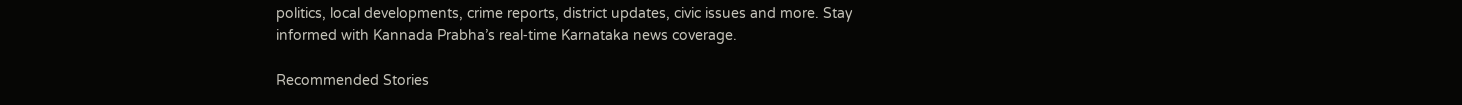politics, local developments, crime reports, district updates, civic issues and more. Stay informed with Kannada Prabha’s real‑time Karnataka news coverage.

Recommended Stories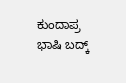ಕುಂದಾಪ್ರ ಭಾಷಿ ಬದ್ಕ್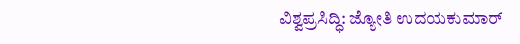ವಿಶ್ವಪ್ರಸಿದ್ಧಿ: ಜ್ಯೋತಿ ಉದಯಕುಮಾರ್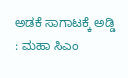ಅಡಕೆ ಸಾಗಾಟಕ್ಕೆ ಅಡ್ಡಿ : ಮಹಾ ಸಿಎಂ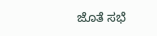ಜೊತೆ ಸಭೆ